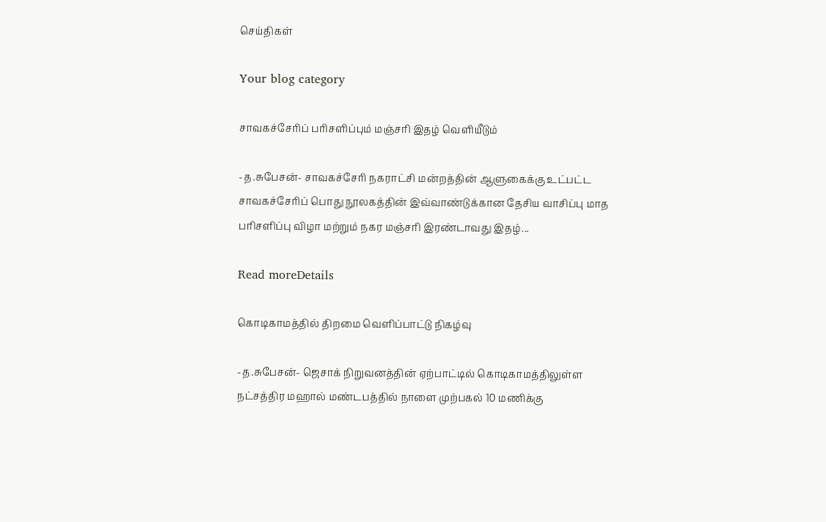செய்திகள்

Your blog category

சாவகச்சேரிப் பரிசளிப்பும் மஞ்சரி இதழ் வெளியீடும்

-த.சுபேசன்- சாவகச்சேரி நகராட்சி மன்றத்தின் ஆளுகைக்கு உட்பட்ட சாவகச்சேரிப் பொது நூலகத்தின் இவ்வாண்டுக்கான தேசிய வாசிப்பு மாத பரிசளிப்பு விழா மற்றும் நகர மஞ்சரி இரண்டாவது இதழ்...

Read moreDetails

கொடிகாமத்தில் திறமை வெளிப்பாட்டு நிகழ்வு

-த.சுபேசன்- ஜெசாக் நிறுவனத்தின் ஏற்பாட்டில் கொடிகாமத்திலுள்ள நட்சத்திர மஹால் மண்டபத்தில் நாளை முற்பகல் 10 மணிக்கு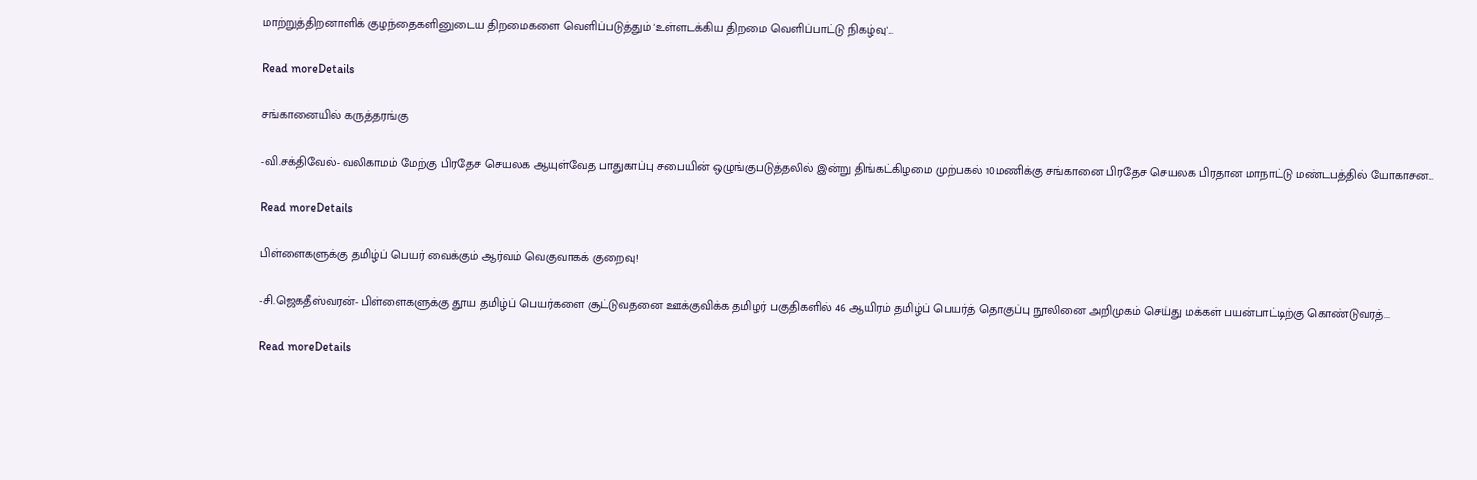மாற்றுத்திறனாளிக் குழந்தைகளினுடைய திறமைகளை வெளிப்படுத்தும் 'உள்ளடக்கிய திறமை வெளிப்பாட்டு நிகழ்வு'...

Read moreDetails

சங்கானையில் கருத்தரங்கு

-வி.சக்திவேல்- வலிகாமம் மேற்கு பிரதேச செயலக ஆயுள்வேத பாதுகாப்பு சபையின் ஒழுங்குபடுத்தலில் இன்று திங்கட்கிழமை முற்பகல் 10மணிக்கு சங்கானை பிரதேச செயலக பிரதான மாநாட்டு மண்டபத்தில் யோகாசன...

Read moreDetails

பிள்ளைகளுக்கு தமிழ்ப் பெயர் வைக்கும் ஆர்வம் வெகுவாகக் குறைவு!

-சி.ஜெகதீஸ்வரன்- பிள்ளைகளுக்கு தூய தமிழ்ப் பெயர்களை சூட்டுவதனை ஊக்குவிக்க தமிழர் பகுதிகளில் 46 ஆயிரம் தமிழ்ப் பெயர்த் தொகுப்பு நூலினை அறிமுகம் செய்து மக்கள் பயன்பாட்டிற்கு கொண்டுவரத்...

Read moreDetails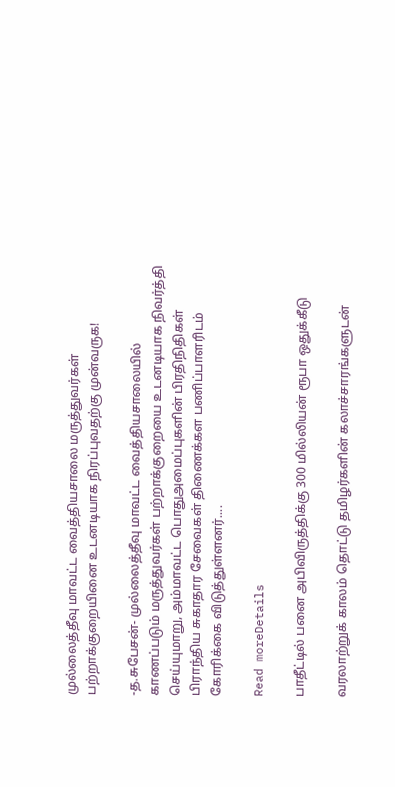முல்லைத்தீவு மாவட்ட வைத்தியசாலை மருத்துவர்கள் பற்றாக்குறையினை உடனடியாக நிரப்புவதற்கு முன்வருக!

-த.சுபேசன்- முல்லைத்தீவு மாவட்ட வைத்தியசாலையில் காணப்படும் மருத்துவர்கள் பற்றாக்குறையை உடனடியாக நிவர்த்தி செய்யுமாறு, அம்மாவட்ட பொதுஅமைப்புகளின் பிரதிநிதிகள் பிராந்திய சுகாதார சேவைகள் திணைக்கள பணிப்பாளரிடம் கோரிக்கை விடுத்துள்ளனர்....

Read moreDetails

பாதீட்டில் பனை அபிவிருத்திக்கு 300 மில்லியன் ரூபா ஒதுக்கீடு

வரலாற்றுக் காலம் தொட்டு தமிழர்களின் கலாச்சாரங்களுடன்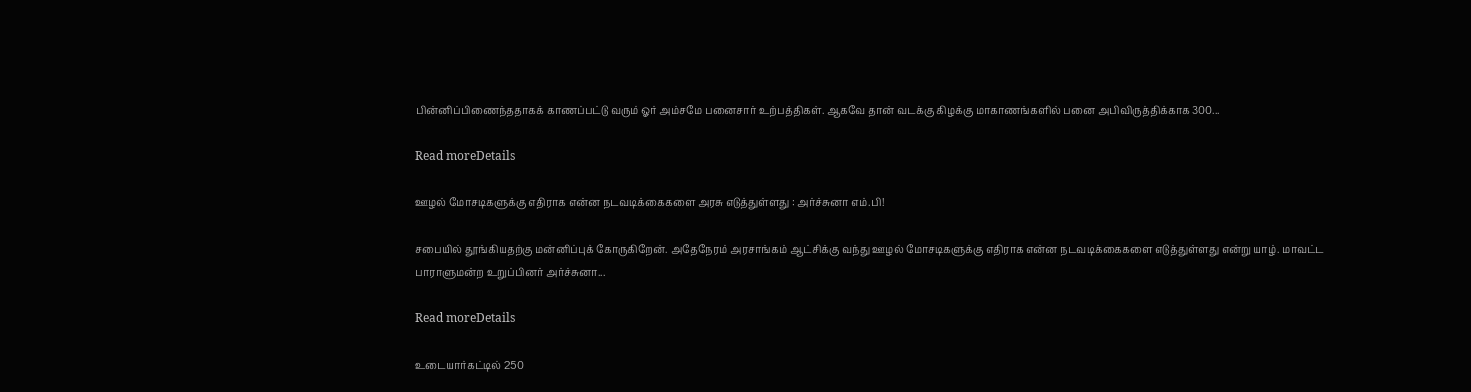பின்னிப்பிணைந்ததாகக் காணப்பட்டு வரும் ஓர் அம்சமே பனைசார் உற்பத்திகள். ஆகவே தான் வடக்கு கிழக்கு மாகாணங்களில் பனை அபிவிருத்திக்காக 300...

Read moreDetails

ஊழல் மோசடிகளுக்கு எதிராக என்ன நடவடிக்கைகளை அரசு எடுத்துள்ளது : அர்ச்சுனா எம்.பி!

சபையில் தூங்கியதற்கு மன்னிப்புக் கோருகிறேன். அதேநேரம் அரசாங்கம் ஆட்சிக்கு வந்து ஊழல் மோசடிகளுக்கு எதிராக என்ன நடவடிக்கைகளை எடுத்துள்ளது என்று யாழ். மாவட்ட பாராளுமன்ற உறுப்பினர் அர்ச்சுனா...

Read moreDetails

உடையார்கட்டில் 250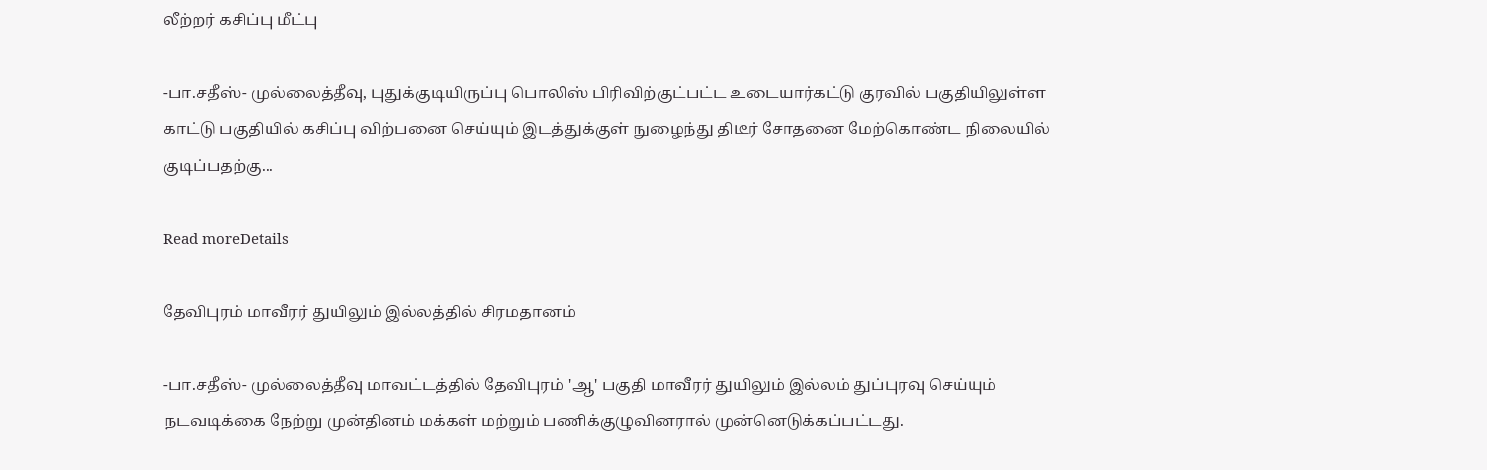லீற்றர் கசிப்பு மீட்பு

-பா.சதீஸ்- முல்லைத்தீவு, புதுக்குடியிருப்பு பொலிஸ் பிரிவிற்குட்பட்ட உடையார்கட்டு குரவில் பகுதியிலுள்ள காட்டு பகுதியில் கசிப்பு விற்பனை செய்யும் இடத்துக்குள் நுழைந்து திடீர் சோதனை மேற்கொண்ட நிலையில் குடிப்பதற்கு...

Read moreDetails

தேவிபுரம் மாவீரர் துயிலும் இல்லத்தில் சிரமதானம்

-பா.சதீஸ்- முல்லைத்தீவு மாவட்டத்தில் தேவிபுரம் 'ஆ' பகுதி மாவீரர் துயிலும் இல்லம் துப்புரவு செய்யும் நடவடிக்கை நேற்று முன்தினம் மக்கள் மற்றும் பணிக்குழுவினரால் முன்னெடுக்கப்பட்டது.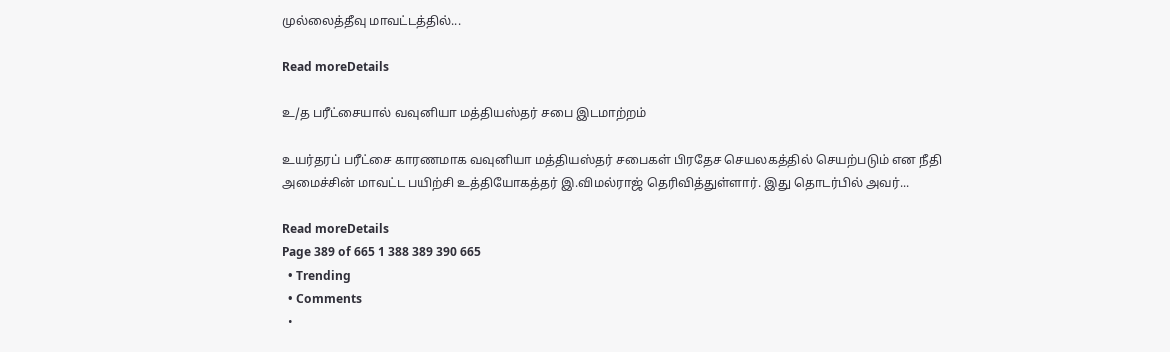முல்லைத்தீவு மாவட்டத்தில்...

Read moreDetails

உ/த பரீட்சையால் வவுனியா மத்தியஸ்தர் சபை இடமாற்றம்

உயர்தரப் பரீட்சை காரணமாக வவுனியா மத்தியஸ்தர் சபைகள் பிரதேச செயலகத்தில் செயற்படும் என நீதி அமைச்சின் மாவட்ட பயிற்சி உத்தியோகத்தர் இ.விமல்ராஜ் தெரிவித்துள்ளார். இது தொடர்பில் அவர்...

Read moreDetails
Page 389 of 665 1 388 389 390 665
  • Trending
  • Comments
  •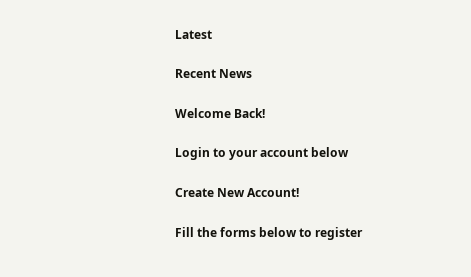Latest

Recent News

Welcome Back!

Login to your account below

Create New Account!

Fill the forms below to register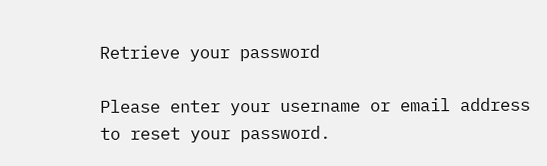Retrieve your password

Please enter your username or email address to reset your password.